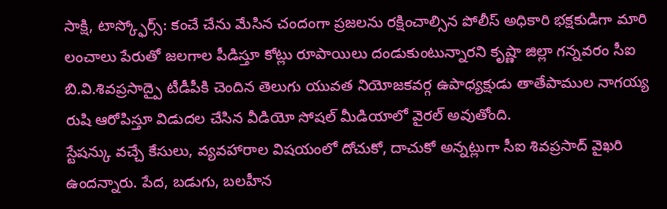సాక్షి, టాస్క్ఫోర్స్: కంచే చేను మేసిన చందంగా ప్రజలను రక్షించాల్సిన పోలీస్ అధికారి భక్షకుడిగా మారి లంచాలు పేరుతో జలగాల పీడిస్తూ కోట్లు రూపాయిలు దండుకుంటున్నారని కృష్ణా జిల్లా గన్నవరం సీఐ బి.వి.శివప్రసాద్పై టీడీపీకి చెందిన తెలుగు యువత నియోజకవర్గ ఉపాధ్యక్షుడు తాతేపాముల నాగయ్య రుషి ఆరోపిస్తూ విడుదల చేసిన వీడియో సోషల్ మీడియాలో వైరల్ అవుతోంది.
స్టేషన్కు వచ్చే కేసులు, వ్యవహారాల విషయంలో దోచుకో, దాచుకో అన్నట్లుగా సీఐ శివప్రసాద్ వైఖరి ఉందన్నారు. పేద, బడుగు, బలహీన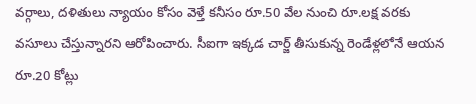వర్గాలు, దళితులు న్యాయం కోసం వెళ్తే కనీసం రూ.50 వేల నుంచి రూ.లక్ష వరకు వసూలు చేస్తున్నారని ఆరోపించారు. సీఐగా ఇక్కడ చార్జ్ తీసుకున్న రెండేళ్లలోనే ఆయన రూ.20 కోట్లు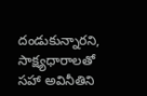దండుకున్నారని, సాక్ష్యధారాలతో సహా అవినీతిని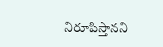నిరూపిస్తానని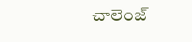చాలెంజ్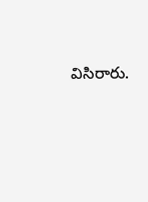విసిరారు.